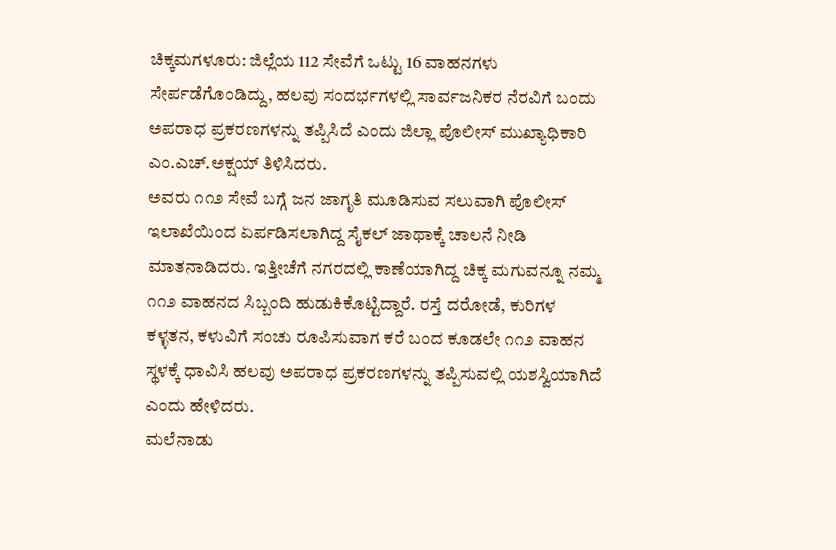ಚಿಕ್ಕಮಗಳೂರು: ಜಿಲ್ಲೆಯ 112 ಸೇವೆಗೆ ಒಟ್ಟು 16 ವಾಹನಗಳು ಸೇರ್ಪಡೆಗೊಂಡಿದ್ದು, ಹಲವು ಸಂದರ್ಭಗಳಲ್ಲಿ ಸಾರ್ವಜನಿಕರ ನೆರವಿಗೆ ಬಂದು ಅಪರಾಧ ಪ್ರಕರಣಗಳನ್ನು ತಪ್ಪಿಸಿದೆ ಎಂದು ಜಿಲ್ಲಾ ಪೊಲೀಸ್ ಮುಖ್ಯಾಧಿಕಾರಿ ಎಂ.ಎಚ್.ಅಕ್ಷಯ್ ತಿಳಿಸಿದರು.
ಅವರು ೧೧೨ ಸೇವೆ ಬಗ್ಗೆ ಜನ ಜಾಗೃತಿ ಮೂಡಿಸುವ ಸಲುವಾಗಿ ಪೊಲೀಸ್ ಇಲಾಖೆಯಿಂದ ಏರ್ಪಡಿಸಲಾಗಿದ್ದ ಸೈಕಲ್ ಜಾಥಾಕ್ಕೆ ಚಾಲನೆ ನೀಡಿ ಮಾತನಾಡಿದರು. ಇತ್ತೀಚೆಗೆ ನಗರದಲ್ಲಿ ಕಾಣೆಯಾಗಿದ್ದ ಚಿಕ್ಕ ಮಗುವನ್ನೂ ನಮ್ಮ ೧೧೨ ವಾಹನದ ಸಿಬ್ಬಂದಿ ಹುಡುಕಿಕೊಟ್ಟಿದ್ದಾರೆ. ರಸ್ತೆ ದರೋಡೆ, ಕುರಿಗಳ ಕಳ್ಳತನ, ಕಳುವಿಗೆ ಸಂಚು ರೂಪಿಸುವಾಗ ಕರೆ ಬಂದ ಕೂಡಲೇ ೧೧೨ ವಾಹನ ಸ್ಥಳಕ್ಕೆ ಧಾವಿಸಿ ಹಲವು ಅಪರಾಧ ಪ್ರಕರಣಗಳನ್ನು ತಪ್ಪಿಸುವಲ್ಲಿ ಯಶಸ್ವಿಯಾಗಿದೆ ಎಂದು ಹೇಳಿದರು.
ಮಲೆನಾಡು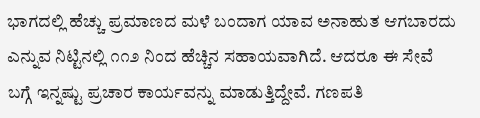ಭಾಗದಲ್ಲಿ ಹೆಚ್ಚು ಪ್ರಮಾಣದ ಮಳೆ ಬಂದಾಗ ಯಾವ ಅನಾಹುತ ಆಗಬಾರದು ಎನ್ನುವ ನಿಟ್ಟಿನಲ್ಲಿ ೧೧೨ ನಿಂದ ಹೆಚ್ಚಿನ ಸಹಾಯವಾಗಿದೆ. ಆದರೂ ಈ ಸೇವೆ ಬಗ್ಗೆ ಇನ್ನಷ್ಟು ಪ್ರಚಾರ ಕಾರ್ಯವನ್ನು ಮಾಡುತ್ತಿದ್ದೇವೆ. ಗಣಪತಿ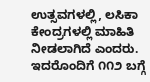ಉತ್ಸವಗಳಲ್ಲಿ, ಲಸಿಕಾ ಕೇಂದ್ರಗಳಲ್ಲಿ ಮಾಹಿತಿ ನೀಡಲಾಗಿದೆ ಎಂದರು.
ಇದರೊಂದಿಗೆ ೧೧೨ ಬಗ್ಗೆ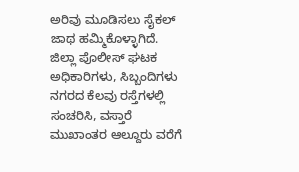ಅರಿವು ಮೂಡಿಸಲು ಸೈಕಲ್ ಜಾಥ ಹಮ್ಮಿಕೊಳ್ಳಾಗಿದೆ. ಜಿಲ್ಲಾ ಪೊಲೀಸ್ ಘಟಕ ಅಧಿಕಾರಿಗಳು, ಸಿಬ್ಬಂದಿಗಳು ನಗರದ ಕೆಲವು ರಸ್ತೆಗಳಲ್ಲಿ ಸಂಚರಿಸಿ, ವಸ್ತಾರೆ ಮುಖಾಂತರ ಆಲ್ದೂರು ವರೆಗೆ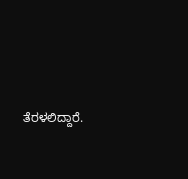ತೆರಳಲಿದ್ದಾರೆ.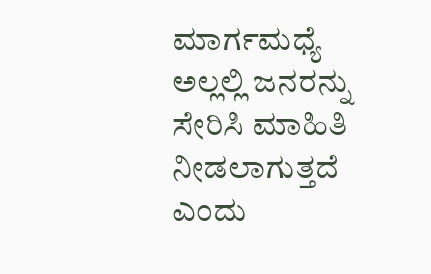ಮಾರ್ಗಮಧ್ಯೆ ಅಲ್ಲಲ್ಲಿ ಜನರನ್ನು ಸೇರಿಸಿ ಮಾಹಿತಿ ನೀಡಲಾಗುತ್ತದೆ ಎಂದು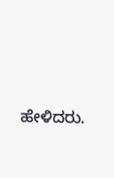ಹೇಳಿದರು.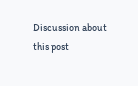Discussion about this post